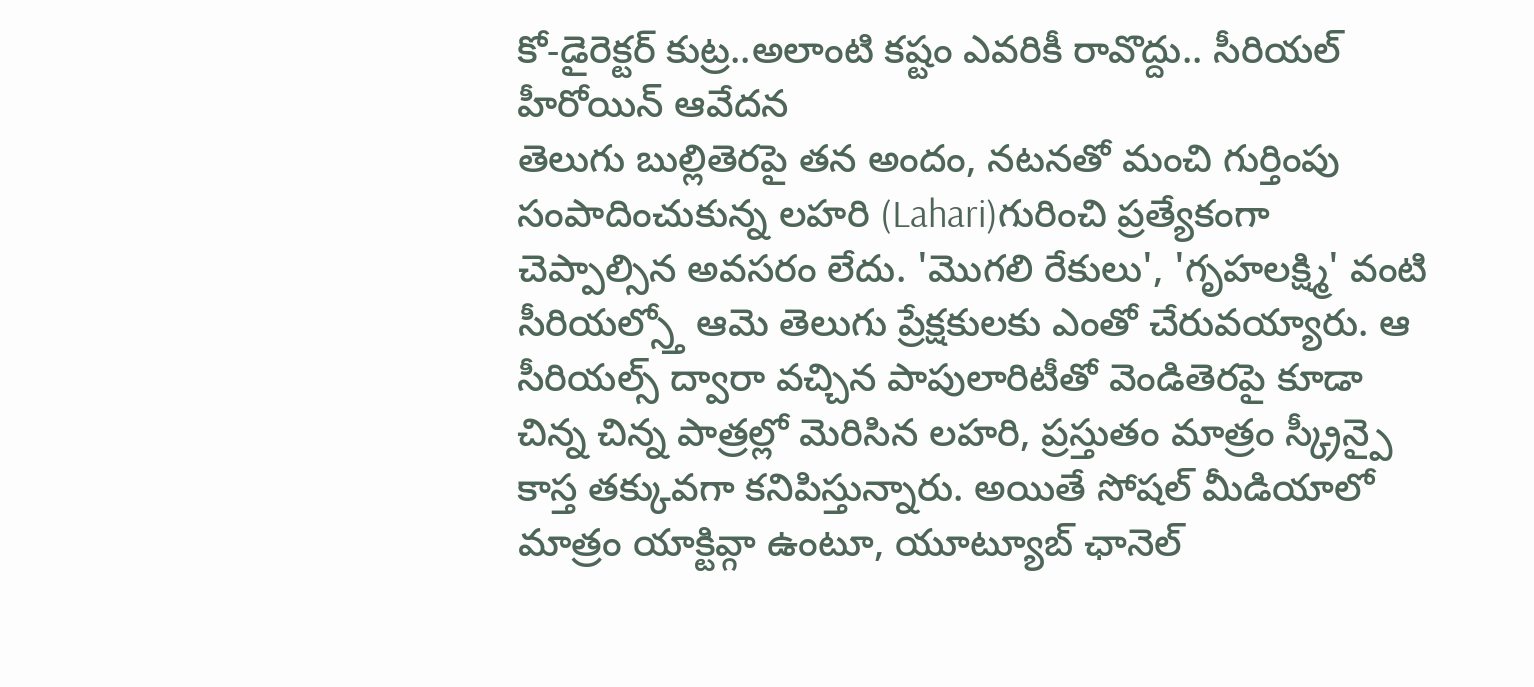కో-డైరెక్టర్ కుట్ర..అలాంటి కష్టం ఎవరికీ రావొద్దు.. సీరియల్ హీరోయిన్ ఆవేదన
తెలుగు బుల్లితెరపై తన అందం, నటనతో మంచి గుర్తింపు సంపాదించుకున్న లహరి (Lahari)గురించి ప్రత్యేకంగా చెప్పాల్సిన అవసరం లేదు. 'మొగలి రేకులు', 'గృహలక్ష్మి' వంటి సీరియల్స్తో ఆమె తెలుగు ప్రేక్షకులకు ఎంతో చేరువయ్యారు. ఆ సీరియల్స్ ద్వారా వచ్చిన పాపులారిటీతో వెండితెరపై కూడా చిన్న చిన్న పాత్రల్లో మెరిసిన లహరి, ప్రస్తుతం మాత్రం స్క్రీన్పై కాస్త తక్కువగా కనిపిస్తున్నారు. అయితే సోషల్ మీడియాలో మాత్రం యాక్టివ్గా ఉంటూ, యూట్యూబ్ ఛానెల్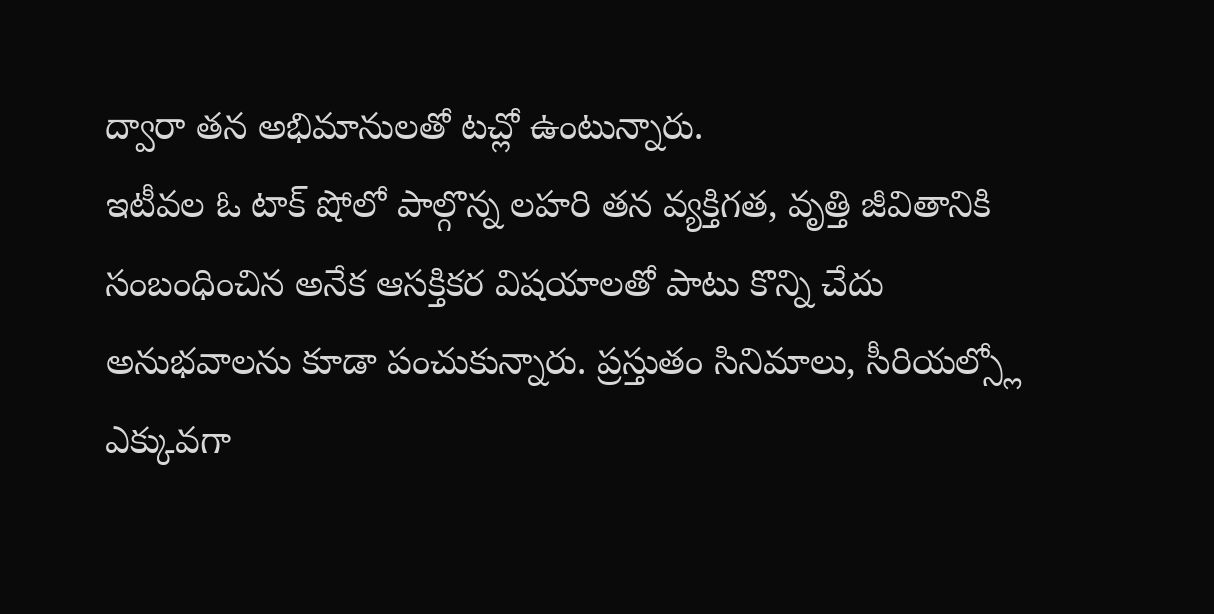ద్వారా తన అభిమానులతో టచ్లో ఉంటున్నారు.
ఇటీవల ఓ టాక్ షోలో పాల్గొన్న లహరి తన వ్యక్తిగత, వృత్తి జీవితానికి సంబంధించిన అనేక ఆసక్తికర విషయాలతో పాటు కొన్ని చేదు అనుభవాలను కూడా పంచుకున్నారు. ప్రస్తుతం సినిమాలు, సీరియల్స్లో ఎక్కువగా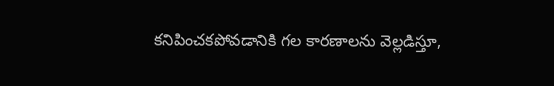కనిపించకపోవడానికి గల కారణాలను వెల్లడిస్తూ,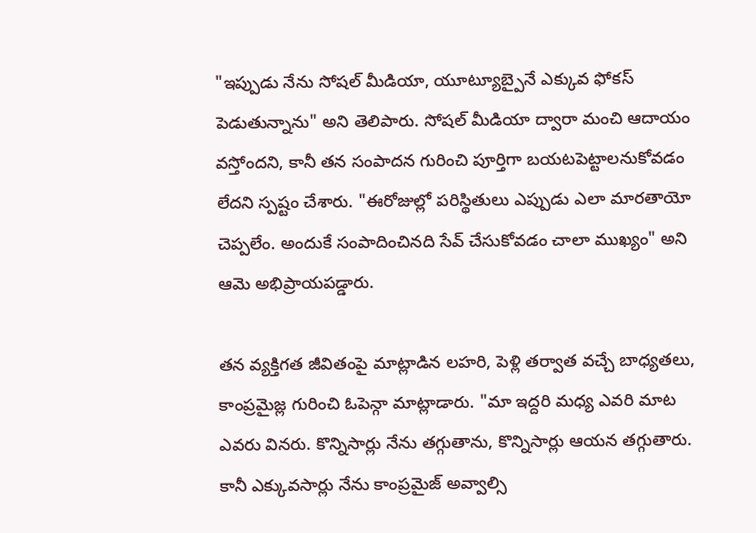"ఇప్పుడు నేను సోషల్ మీడియా, యూట్యూబ్పైనే ఎక్కువ ఫోకస్ పెడుతున్నాను" అని తెలిపారు. సోషల్ మీడియా ద్వారా మంచి ఆదాయం వస్తోందని, కానీ తన సంపాదన గురించి పూర్తిగా బయటపెట్టాలనుకోవడం లేదని స్పష్టం చేశారు. "ఈరోజుల్లో పరిస్థితులు ఎప్పుడు ఎలా మారతాయో చెప్పలేం. అందుకే సంపాదించినది సేవ్ చేసుకోవడం చాలా ముఖ్యం" అని ఆమె అభిప్రాయపడ్డారు.

తన వ్యక్తిగత జీవితంపై మాట్లాడిన లహరి, పెళ్లి తర్వాత వచ్చే బాధ్యతలు, కాంప్రమైజ్ల గురించి ఓపెన్గా మాట్లాడారు. "మా ఇద్దరి మధ్య ఎవరి మాట ఎవరు వినరు. కొన్నిసార్లు నేను తగ్గుతాను, కొన్నిసార్లు ఆయన తగ్గుతారు. కానీ ఎక్కువసార్లు నేను కాంప్రమైజ్ అవ్వాల్సి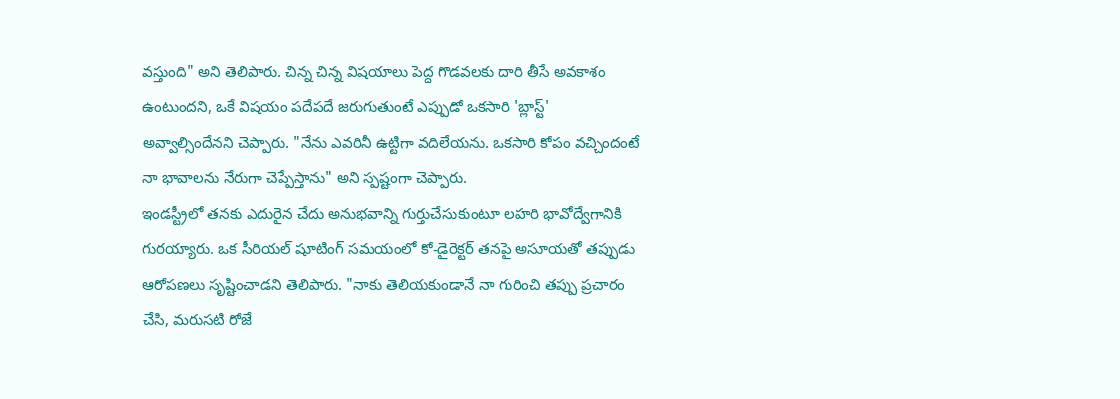వస్తుంది" అని తెలిపారు. చిన్న చిన్న విషయాలు పెద్ద గొడవలకు దారి తీసే అవకాశం ఉంటుందని, ఒకే విషయం పదేపదే జరుగుతుంటే ఎప్పుడో ఒకసారి 'బ్లాస్ట్' అవ్వాల్సిందేనని చెప్పారు. "నేను ఎవరినీ ఉట్టిగా వదిలేయను. ఒకసారి కోపం వచ్చిందంటే నా భావాలను నేరుగా చెప్పేస్తాను" అని స్పష్టంగా చెప్పారు.
ఇండస్ట్రీలో తనకు ఎదురైన చేదు అనుభవాన్ని గుర్తుచేసుకుంటూ లహరి భావోద్వేగానికి గురయ్యారు. ఒక సీరియల్ షూటింగ్ సమయంలో కో-డైరెక్టర్ తనపై అసూయతో తప్పుడు ఆరోపణలు సృష్టించాడని తెలిపారు. "నాకు తెలియకుండానే నా గురించి తప్పు ప్రచారం చేసి, మరుసటి రోజే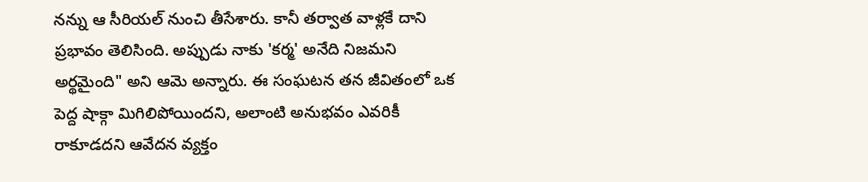నన్ను ఆ సీరియల్ నుంచి తీసేశారు. కానీ తర్వాత వాళ్లకే దాని ప్రభావం తెలిసింది. అప్పుడు నాకు 'కర్మ' అనేది నిజమని అర్థమైంది" అని ఆమె అన్నారు. ఈ సంఘటన తన జీవితంలో ఒక పెద్ద షాక్గా మిగిలిపోయిందని, అలాంటి అనుభవం ఎవరికీ రాకూడదని ఆవేదన వ్యక్తం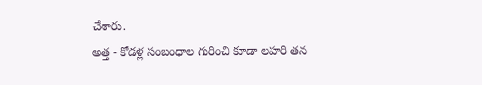చేశారు.
అత్త - కోడళ్ల సంబంధాల గురించి కూడా లహరి తన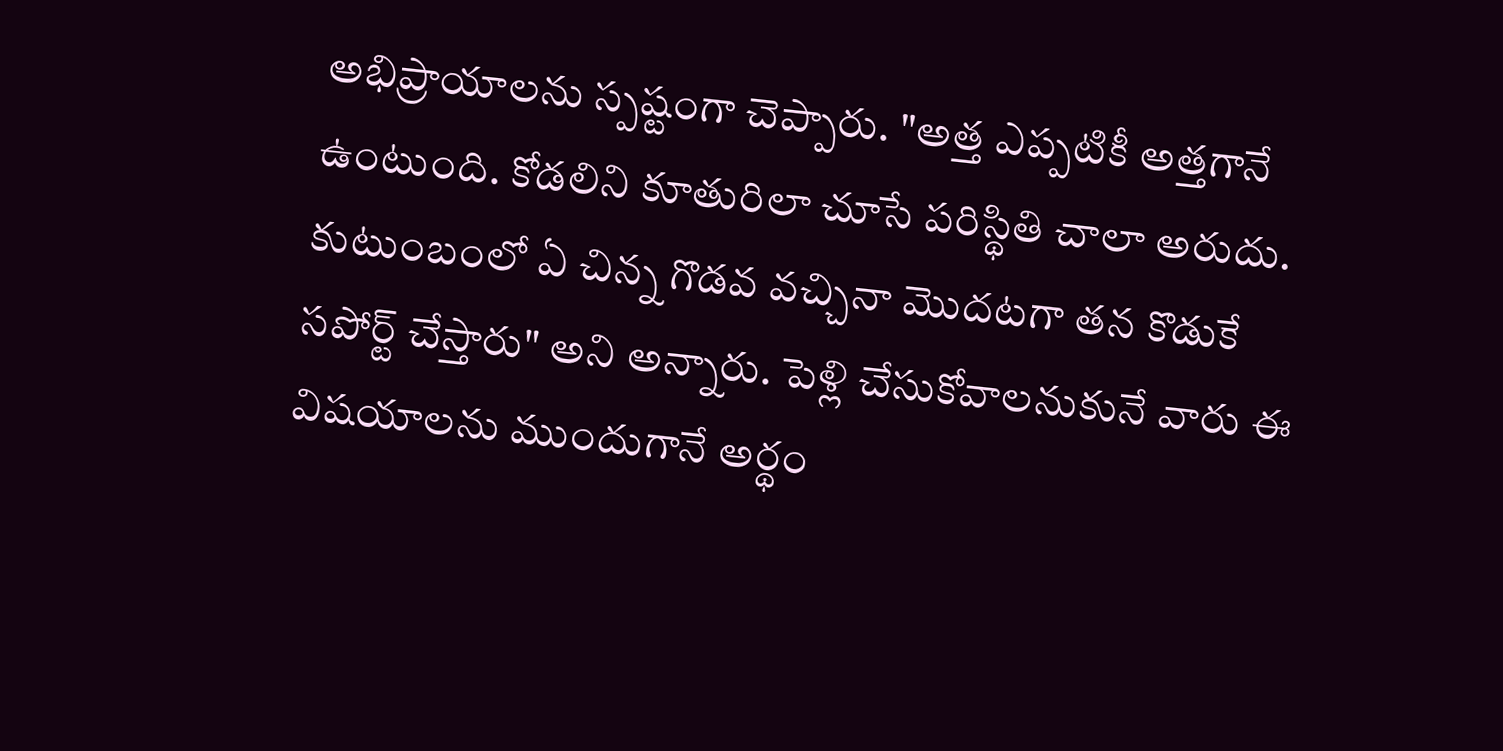అభిప్రాయాలను స్పష్టంగా చెప్పారు. "అత్త ఎప్పటికీ అత్తగానే ఉంటుంది. కోడలిని కూతురిలా చూసే పరిస్థితి చాలా అరుదు. కుటుంబంలో ఏ చిన్న గొడవ వచ్చినా మొదటగా తన కొడుకే సపోర్ట్ చేస్తారు" అని అన్నారు. పెళ్లి చేసుకోవాలనుకునే వారు ఈ విషయాలను ముందుగానే అర్థం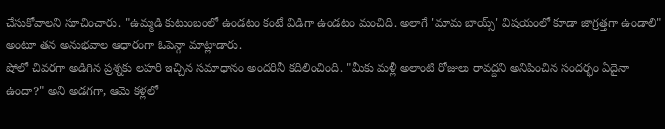చేసుకోవాలని సూచించారు. "ఉమ్మడి కుటుంబంలో ఉండటం కంటే విడిగా ఉండటం మంచిది. అలాగే 'మామ బాయ్స్' విషయంలో కూడా జాగ్రత్తగా ఉండాలి" అంటూ తన అనుభవాల ఆధారంగా ఓపెన్గా మాట్లాడారు.
షోలో చివరగా అడిగిన ప్రశ్నకు లహరి ఇచ్చిన సమాధానం అందరినీ కదిలించింది. "మీకు మళ్లీ అలాంటి రోజులు రావద్దని అనిపించిన సందర్భం ఏదైనా ఉందా?" అని అడగగా, ఆమె కళ్లలో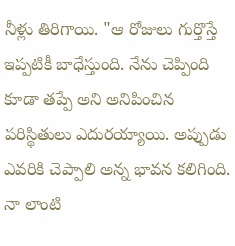నీళ్లు తిరిగాయి. "ఆ రోజులు గుర్తొస్తే ఇప్పటికీ బాధేస్తుంది. నేను చెప్పింది కూడా తప్పే అని అనిపించిన పరిస్థితులు ఎదురయ్యాయి. అప్పుడు ఎవరికి చెప్పాలి అన్న భావన కలిగింది. నా లాంటి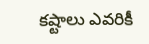కష్టాలు ఎవరికీ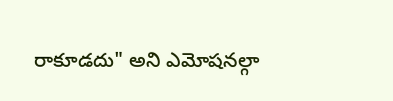రాకూడదు" అని ఎమోషనల్గా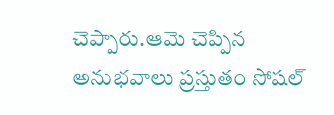చెప్పారు.ఆమె చెప్పిన అనుభవాలు ప్రస్తుతం సోషల్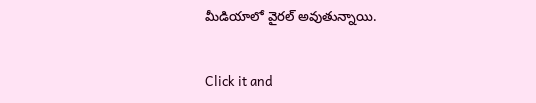మీడియాలో వైరల్ అవుతున్నాయి.


Click it and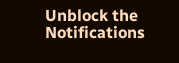Unblock the Notifications